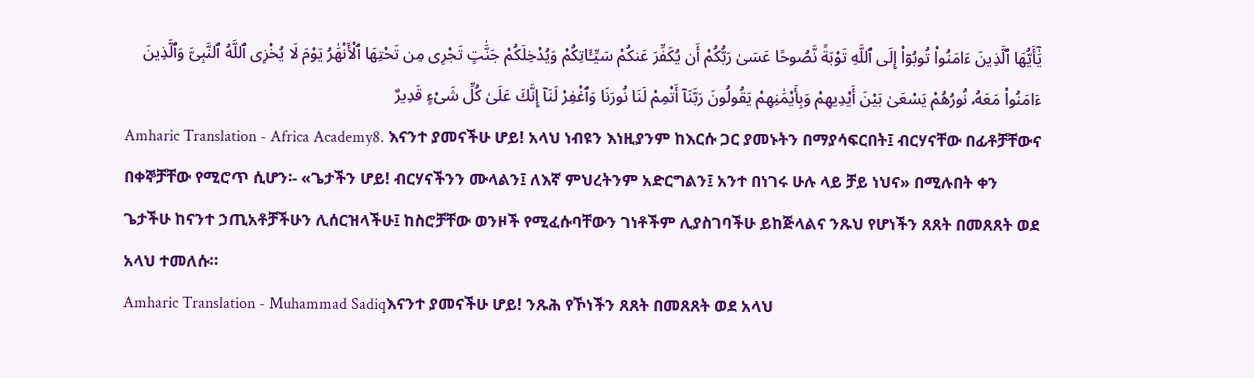يَٰٓأَيُّهَا ٱلَّذِينَ ءَامَنُوا۟ تُوبُوٓا۟ إِلَى ٱللَّهِ تَوْبَةً نَّصُوحًا عَسَىٰ رَبُّكُمْ أَن يُكَفِّرَ عَنكُمْ سَيِّـَٔاتِكُمْ وَيُدْخِلَكُمْ جَنَّٰتٍ تَجْرِى مِن تَحْتِهَا ٱلْأَنْهَٰرُ يَوْمَ لَا يُخْزِى ٱللَّهُ ٱلنَّبِىَّ وَٱلَّذِينَ ءَامَنُوا۟ مَعَهُۥ نُورُهُمْ يَسْعَىٰ بَيْنَ أَيْدِيهِمْ وَبِأَيْمَٰنِهِمْ يَقُولُونَ رَبَّنَآ أَتْمِمْ لَنَا نُورَنَا وَٱغْفِرْ لَنَآ إِنَّكَ عَلَىٰ كُلِّ شَىْءٍ قَدِيرٌ
Amharic Translation - Africa Academy8. እናንተ ያመናችሁ ሆይ! አላህ ነብዩን እነዚያንም ከእርሱ ጋር ያመኑትን በማያሳፍርበት፤ ብርሃናቸው በፊቶቻቸውና በቀኞቻቸው የሚሮጥ ሲሆን፡- «ጌታችን ሆይ! ብርሃናችንን ሙላልን፤ ለእኛ ምህረትንም አድርግልን፤ አንተ በነገሩ ሁሉ ላይ ቻይ ነህና» በሚሉበት ቀን ጌታችሁ ከናንተ ኃጢአቶቻችሁን ሊሰርዝላችሁ፤ ከስሮቻቸው ወንዞች የሚፈሱባቸውን ገነቶችም ሊያስገባችሁ ይከጅላልና ንጹህ የሆነችን ጸጸት በመጸጸት ወደ አላህ ተመለሱ።
Amharic Translation - Muhammad Sadiqእናንተ ያመናችሁ ሆይ! ንጹሕ የኾነችን ጸጸት በመጸጸት ወደ አላህ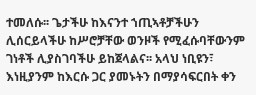ተመለሱ፡፡ ጌታችሁ ከእናንተ ኀጢኣቶቻችሁን ሊሰርይላችሁ ከሥሮቻቸው ወንዞች የሚፈሱባቸውንም ገነቶች ሊያስገባችሁ ይከጀላልና፡፡ አላህ ነቢዩን፣ እነዚያንም ከእርሱ ጋር ያመኑትን በማያሳፍርበት ቀን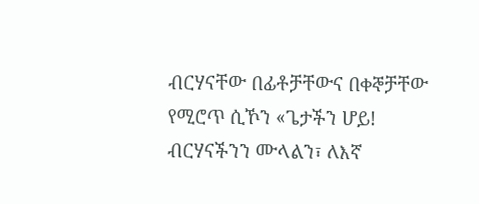ብርሃናቸው በፊቶቻቸውና በቀኞቻቸው የሚሮጥ ሲኾን «ጌታችን ሆይ! ብርሃናችንን ሙላልን፣ ለእኛ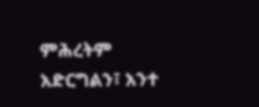ምሕረትም አድርግልን፣ አንተ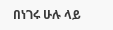በነገሩ ሁሉ ላይ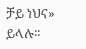ቻይ ነህና» ይላሉ፡፡